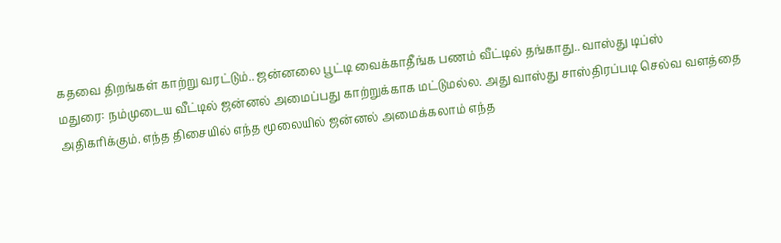கதவை திறங்கள் காற்று வரட்டும்.. ஜன்னலை பூட்டி வைக்காதீங்க பணம் வீட்டில் தங்காது.. வாஸ்து டிப்ஸ்
மதுரை: நம்முடைய வீட்டில் ஜன்னல் அமைப்பது காற்றுக்காக மட்டுமல்ல. அது வாஸ்து சாஸ்திரப்படி செல்வ வளத்தை அதிகரிக்கும். எந்த திசையில் எந்த மூலையில் ஜன்னல் அமைக்கலாம் எந்த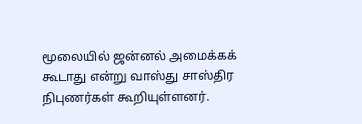மூலையில் ஜன்னல் அமைக்கக் கூடாது என்று வாஸ்து சாஸ்திர நிபுணர்கள் கூறியுள்ளனர்.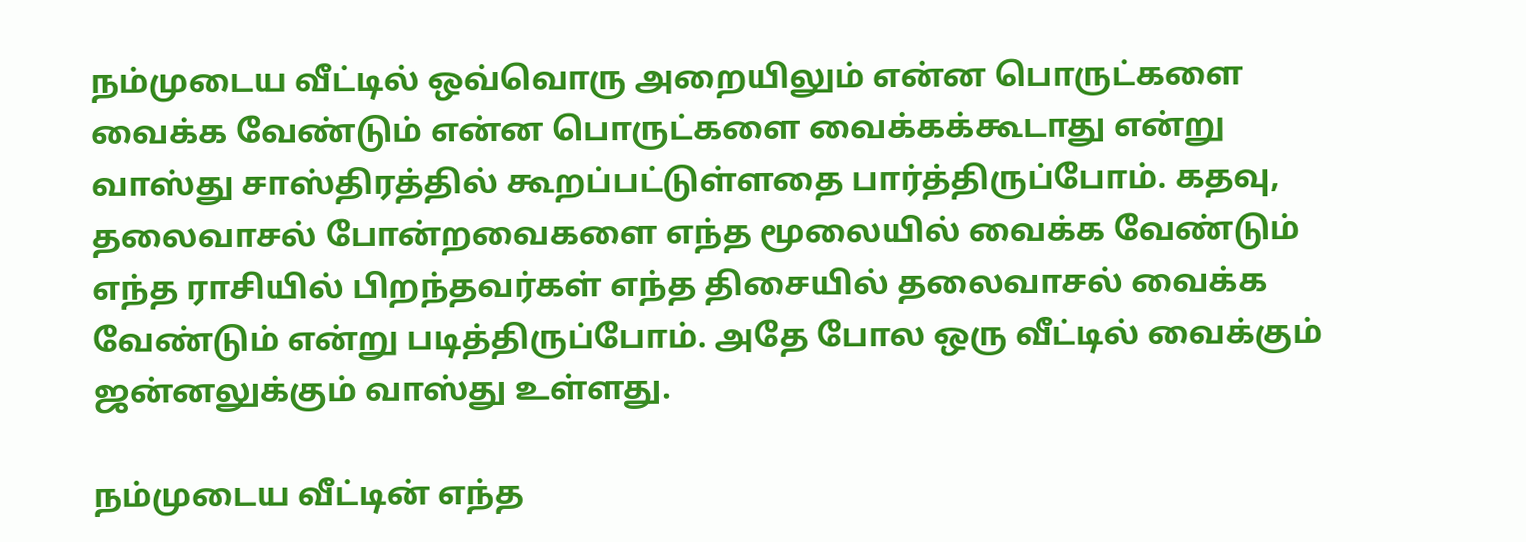நம்முடைய வீட்டில் ஒவ்வொரு அறையிலும் என்ன பொருட்களை வைக்க வேண்டும் என்ன பொருட்களை வைக்கக்கூடாது என்று வாஸ்து சாஸ்திரத்தில் கூறப்பட்டுள்ளதை பார்த்திருப்போம். கதவு, தலைவாசல் போன்றவைகளை எந்த மூலையில் வைக்க வேண்டும் எந்த ராசியில் பிறந்தவர்கள் எந்த திசையில் தலைவாசல் வைக்க வேண்டும் என்று படித்திருப்போம். அதே போல ஒரு வீட்டில் வைக்கும் ஜன்னலுக்கும் வாஸ்து உள்ளது.

நம்முடைய வீட்டின் எந்த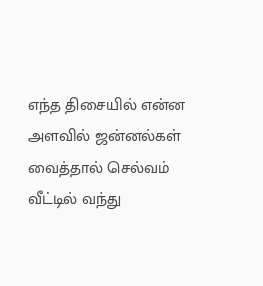எந்த திசையில் என்ன அளவில் ஜன்னல்கள் வைத்தால் செல்வம் வீட்டில் வந்து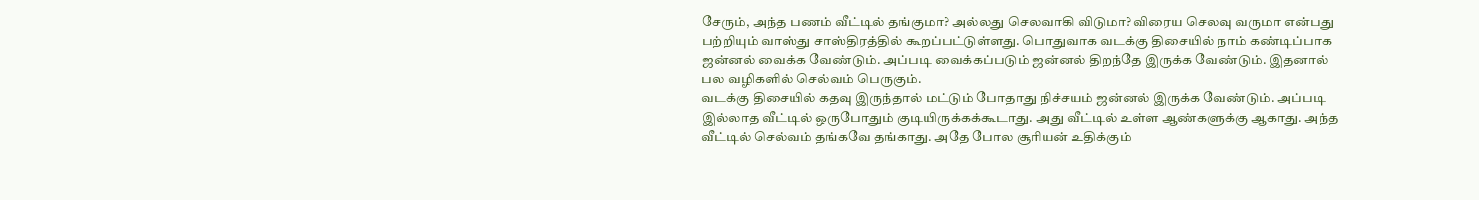சேரும், அந்த பணம் வீட்டில் தங்குமா? அல்லது செலவாகி விடுமா? விரைய செலவு வருமா என்பது பற்றியும் வாஸ்து சாஸ்திரத்தில் கூறப்பட்டுள்ளது. பொதுவாக வடக்கு திசையில் நாம் கண்டிப்பாக ஜன்னல் வைக்க வேண்டும். அப்படி வைக்கப்படும் ஜன்னல் திறந்தே இருக்க வேண்டும். இதனால் பல வழிகளில் செல்வம் பெருகும்.
வடக்கு திசையில் கதவு இருந்தால் மட்டும் போதாது நிச்சயம் ஜன்னல் இருக்க வேண்டும். அப்படி இல்லாத வீட்டில் ஒருபோதும் குடியிருக்கக்கூடாது. அது வீட்டில் உள்ள ஆண்களுக்கு ஆகாது. அந்த வீட்டில் செல்வம் தங்கவே தங்காது. அதே போல சூரியன் உதிக்கும்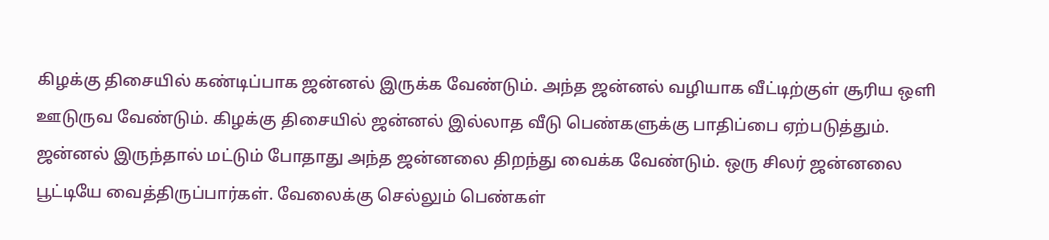கிழக்கு திசையில் கண்டிப்பாக ஜன்னல் இருக்க வேண்டும். அந்த ஜன்னல் வழியாக வீட்டிற்குள் சூரிய ஒளி ஊடுருவ வேண்டும். கிழக்கு திசையில் ஜன்னல் இல்லாத வீடு பெண்களுக்கு பாதிப்பை ஏற்படுத்தும்.
ஜன்னல் இருந்தால் மட்டும் போதாது அந்த ஜன்னலை திறந்து வைக்க வேண்டும். ஒரு சிலர் ஜன்னலை பூட்டியே வைத்திருப்பார்கள். வேலைக்கு செல்லும் பெண்கள்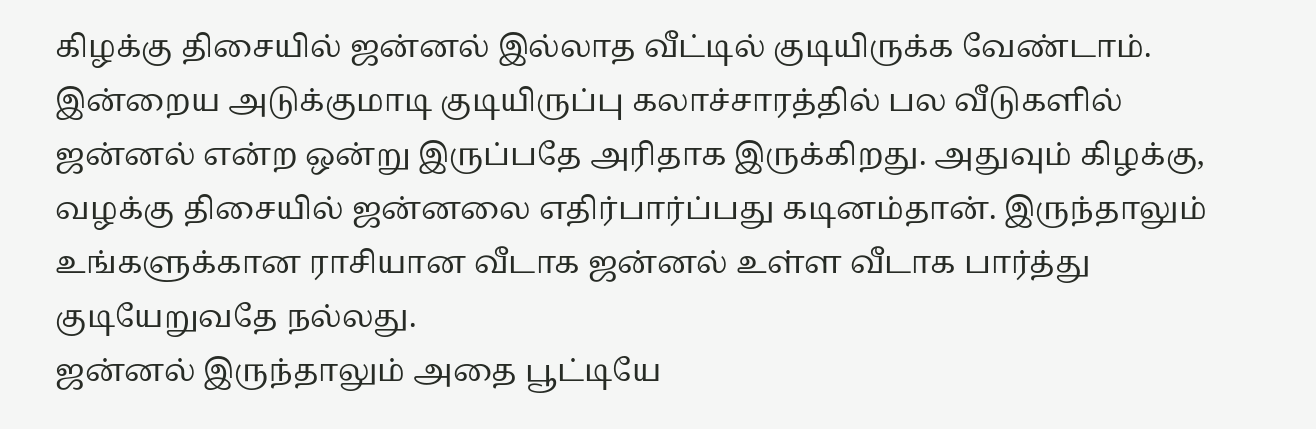கிழக்கு திசையில் ஜன்னல் இல்லாத வீட்டில் குடியிருக்க வேண்டாம். இன்றைய அடுக்குமாடி குடியிருப்பு கலாச்சாரத்தில் பல வீடுகளில் ஜன்னல் என்ற ஒன்று இருப்பதே அரிதாக இருக்கிறது. அதுவும் கிழக்கு, வழக்கு திசையில் ஜன்னலை எதிர்பார்ப்பது கடினம்தான். இருந்தாலும் உங்களுக்கான ராசியான வீடாக ஜன்னல் உள்ள வீடாக பார்த்து குடியேறுவதே நல்லது.
ஜன்னல் இருந்தாலும் அதை பூட்டியே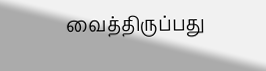வைத்திருப்பது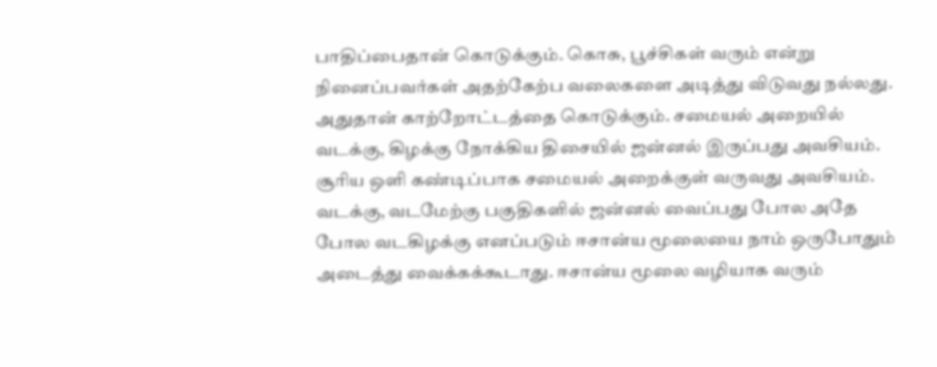பாதிப்பைதான் கொடுக்கும். கொசு, பூச்சிகள் வரும் என்று நினைப்பவர்கள் அதற்கேற்ப வலைகளை அடித்து விடுவது நல்லது. அதுதான் காற்றோட்டத்தை கொடுக்கும். சமையல் அறையில் வடக்கு, கிழக்கு நோக்கிய திசையில் ஜன்னல் இருப்பது அவசியம்.
சூரிய ஒளி கண்டிப்பாக சமையல் அறைக்குள் வருவது அவசியம்.
வடக்கு, வடமேற்கு பகுதிகளில் ஜன்னல் வைப்பது போல அதே போல வடகிழக்கு எனப்படும் ஈசான்ய மூலையை நாம் ஒருபோதும் அடைத்து வைக்கக்கூடாது. ஈசான்ய மூலை வழியாக வரும்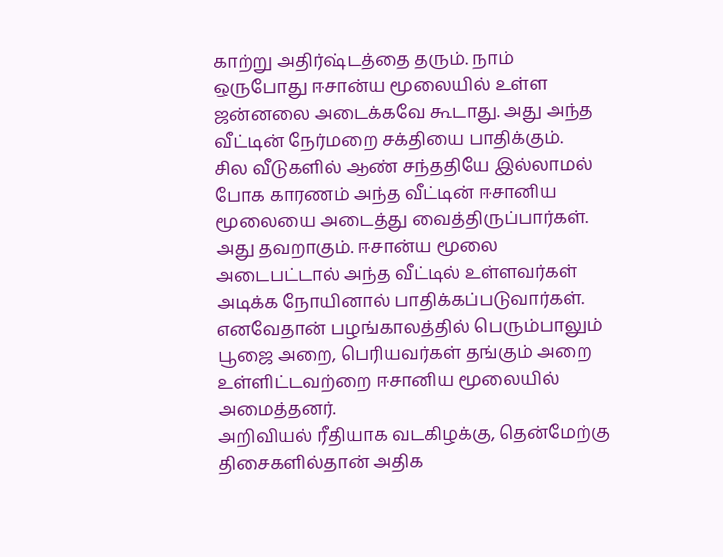காற்று அதிர்ஷ்டத்தை தரும். நாம் ஒருபோது ஈசான்ய மூலையில் உள்ள ஜன்னலை அடைக்கவே கூடாது. அது அந்த வீட்டின் நேர்மறை சக்தியை பாதிக்கும்.
சில வீடுகளில் ஆண் சந்ததியே இல்லாமல் போக காரணம் அந்த வீட்டின் ஈசானிய மூலையை அடைத்து வைத்திருப்பார்கள். அது தவறாகும். ஈசான்ய மூலை அடைபட்டால் அந்த வீட்டில் உள்ளவர்கள் அடிக்க நோயினால் பாதிக்கப்படுவார்கள். எனவேதான் பழங்காலத்தில் பெரும்பாலும் பூஜை அறை, பெரியவர்கள் தங்கும் அறை உள்ளிட்டவற்றை ஈசானிய மூலையில் அமைத்தனர்.
அறிவியல் ரீதியாக வடகிழக்கு, தென்மேற்கு திசைகளில்தான் அதிக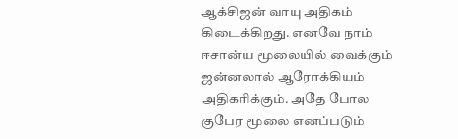ஆக்சிஜன் வாயு அதிகம் கிடைக்கிறது. எனவே நாம் ஈசான்ய மூலையில் வைக்கும் ஜன்னலால் ஆரோக்கியம் அதிகரிக்கும். அதே போல குபேர மூலை எனப்படும்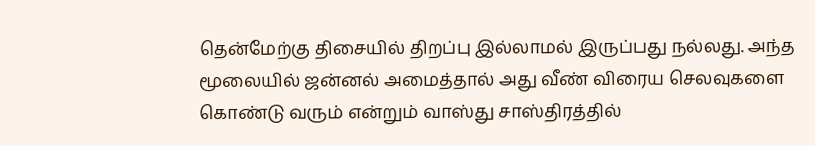தென்மேற்கு திசையில் திறப்பு இல்லாமல் இருப்பது நல்லது. அந்த மூலையில் ஜன்னல் அமைத்தால் அது வீண் விரைய செலவுகளை கொண்டு வரும் என்றும் வாஸ்து சாஸ்திரத்தில்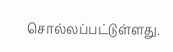சொல்லப்பட்டுள்ளது.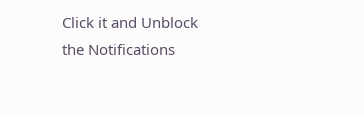Click it and Unblock the Notifications